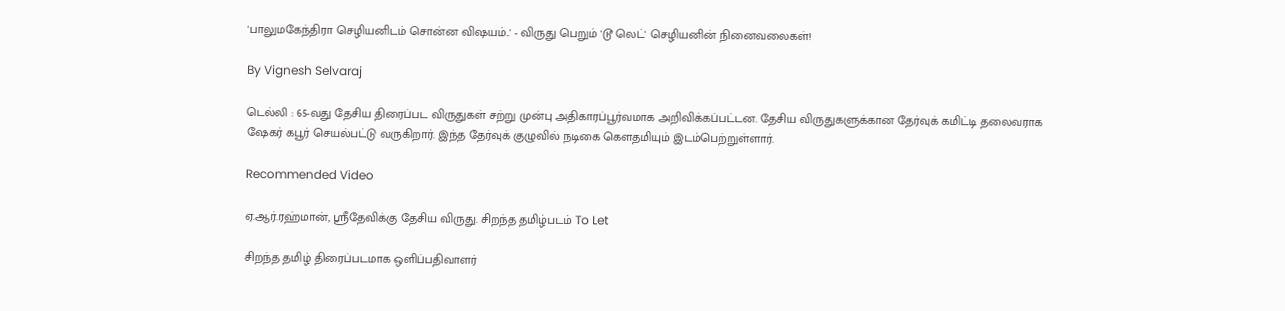'பாலுமகேந்திரா செழியனிடம் சொன்ன விஷயம்..' - விருது பெறும் 'டூ லெட்' செழியனின் நினைவலைகள்!

By Vignesh Selvaraj

டெல்லி : 65-வது தேசிய திரைப்பட விருதுகள் சற்று முன்பு அதிகாரப்பூர்வமாக அறிவிக்கப்பட்டன. தேசிய விருதுகளுக்கான தேர்வுக் கமிட்டி தலைவராக ஷேகர் கபூர் செயல்பட்டு வருகிறார். இந்த தேர்வுக் குழுவில் நடிகை கௌதமியும் இடம்பெற்றுள்ளார்.

Recommended Video

ஏ.ஆர்.ரஹ்மான், ஸ்ரீதேவிக்கு தேசிய விருது. சிறந்த தமிழ்படம் To Let

சிறந்த தமிழ் திரைப்படமாக ஒளிப்பதிவாளர்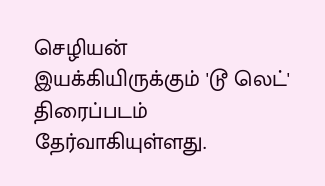செழியன் இயக்கியிருக்கும் 'டூ லெட்' திரைப்படம் தேர்வாகியுள்ளது.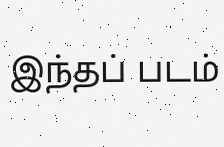இந்தப் படம்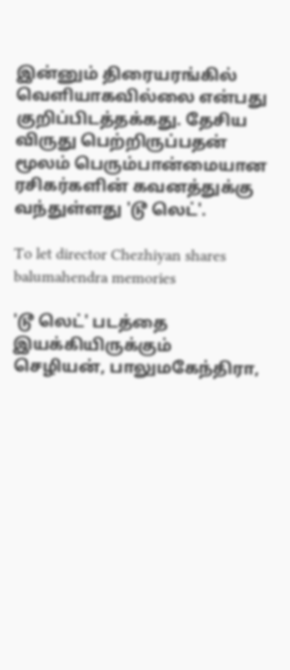இன்னும் திரையரங்கில் வெளியாகவில்லை என்பது குறிப்பிடத்தக்கது. தேசிய விருது பெற்றிருப்பதன் மூலம் பெரும்பான்மையான ரசிகர்களின் கவனத்துக்கு வந்துள்ளது 'டூ லெட்'.

To let director Chezhiyan shares balumahendra memories

'டூ லெட்' படத்தை இயக்கியிருக்கும் செழியன், பாலுமகேந்திரா,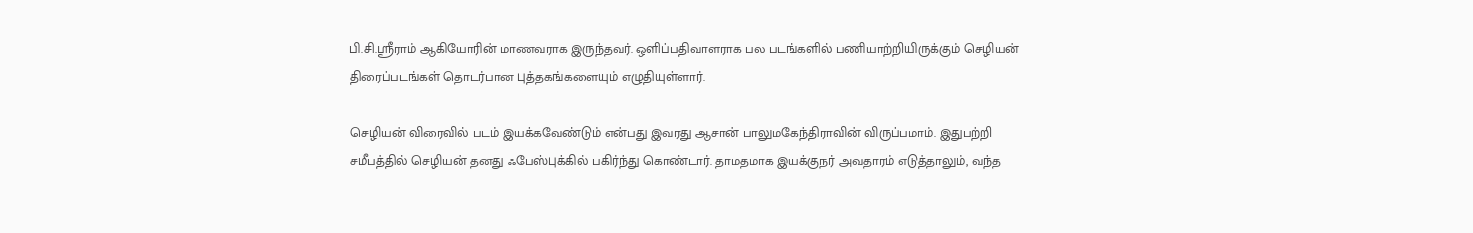பி.சி.ஶ்ரீராம் ஆகியோரின் மாணவராக இருந்தவர். ஒளிப்பதிவாளராக பல படங்களில் பணியாற்றியிருக்கும் செழியன் திரைப்படங்கள் தொடர்பான புத்தகங்களையும் எழுதியுள்ளார்.

செழியன் விரைவில் படம் இயக்கவேண்டும் என்பது இவரது ஆசான் பாலுமகேந்திராவின் விருப்பமாம். இதுபற்றி சமீபத்தில் செழியன் தனது ஃபேஸ்புக்கில் பகிர்ந்து கொண்டார். தாமதமாக இயக்குநர் அவதாரம் எடுத்தாலும், வந்த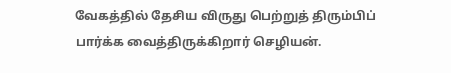வேகத்தில் தேசிய விருது பெற்றுத் திரும்பிப் பார்க்க வைத்திருக்கிறார் செழியன்.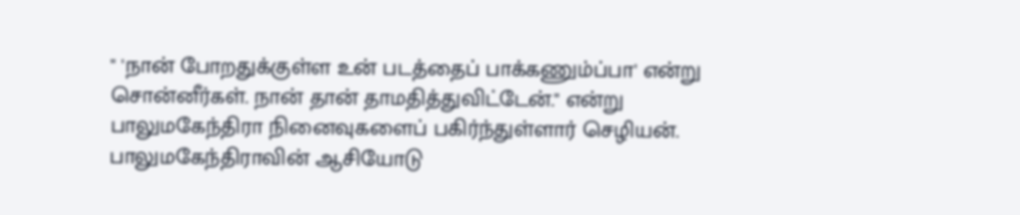" 'நான் போறதுக்குள்ள உன் படத்தைப் பாக்கணும்ப்பா' என்று சொன்னீர்கள். நான் தான் தாமதித்துவிட்டேன்." என்று பாலுமகேந்திரா நினைவுகளைப் பகிர்ந்துள்ளார் செழியன். பாலுமகேந்திராவின் ஆசியோடு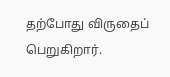தற்போது விருதைப் பெறுகிறார்.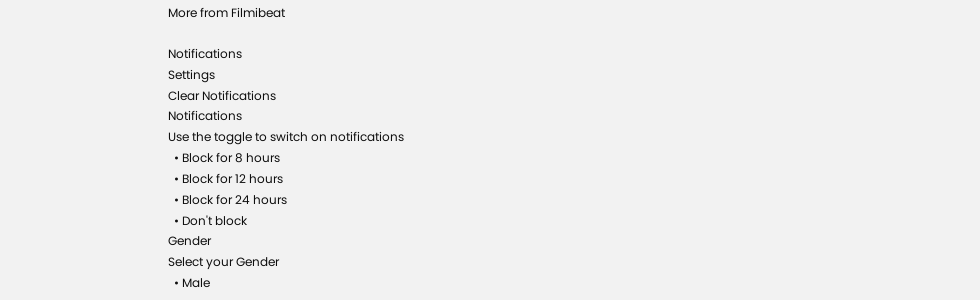More from Filmibeat

Notifications
Settings
Clear Notifications
Notifications
Use the toggle to switch on notifications
  • Block for 8 hours
  • Block for 12 hours
  • Block for 24 hours
  • Don't block
Gender
Select your Gender
  • Male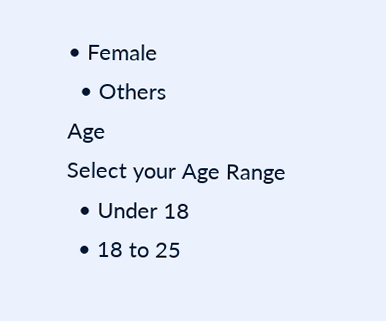• Female
  • Others
Age
Select your Age Range
  • Under 18
  • 18 to 25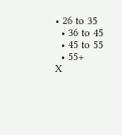• 26 to 35
  • 36 to 45
  • 45 to 55
  • 55+
X